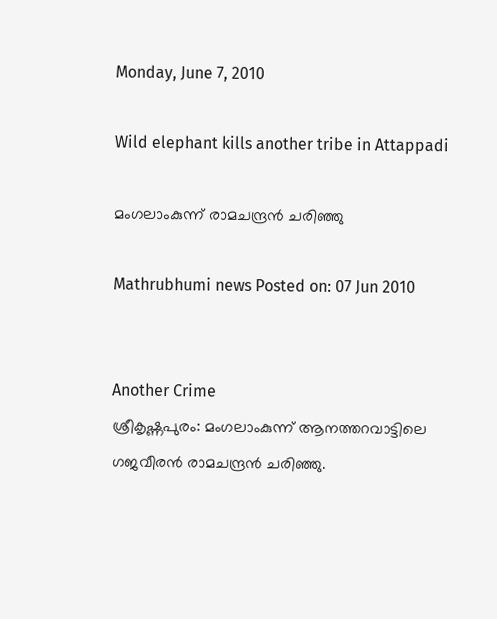Monday, June 7, 2010

Wild elephant kills another tribe in Attappadi

മംഗലാംകുന്ന് രാമചന്ദ്രന്‍ ചരിഞ്ഞു

Mathrubhumi news Posted on: 07 Jun 2010


Another Crime
ശ്രീകൃഷ്ണപുരം: മംഗലാംകുന്ന് ആനത്തറവാട്ടിലെ ഗജവീരന്‍ രാമചന്ദ്രന്‍ ചരിഞ്ഞു.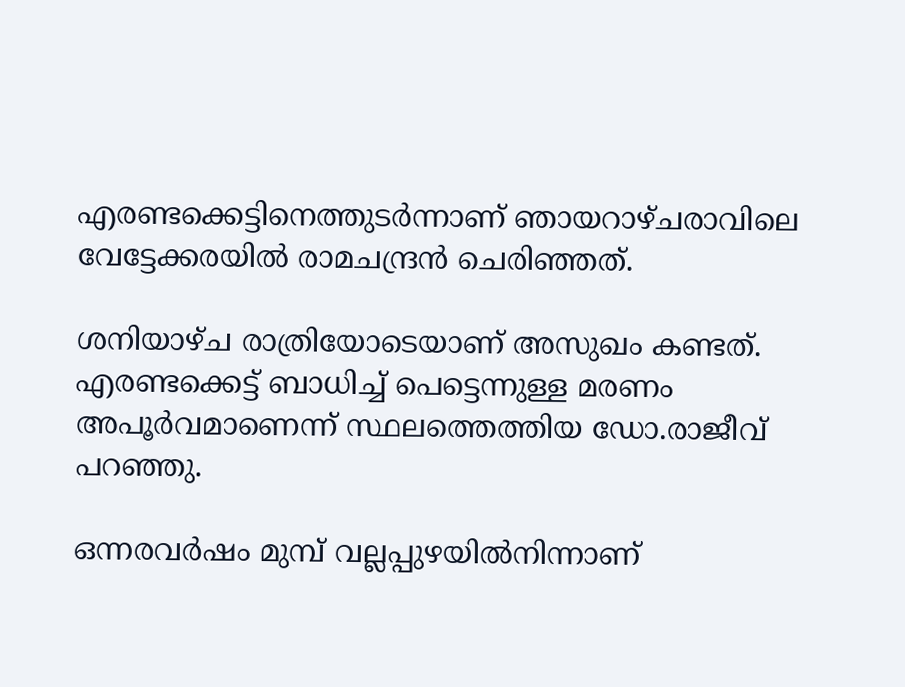എരണ്ടക്കെട്ടിനെത്തുടര്‍ന്നാണ് ഞായറാഴ്ചരാവിലെ വേട്ടേക്കരയില്‍ രാമചന്ദ്രന്‍ ചെരിഞ്ഞത്.

ശനിയാഴ്ച രാത്രിയോടെയാണ് അസുഖം കണ്ടത്. എരണ്ടക്കെട്ട് ബാധിച്ച് പെട്ടെന്നുള്ള മരണം അപൂര്‍വമാണെന്ന് സ്ഥലത്തെത്തിയ ഡോ.രാജീവ് പറഞ്ഞു.

ഒന്നരവര്‍ഷം മുമ്പ് വല്ലപ്പുഴയില്‍നിന്നാണ്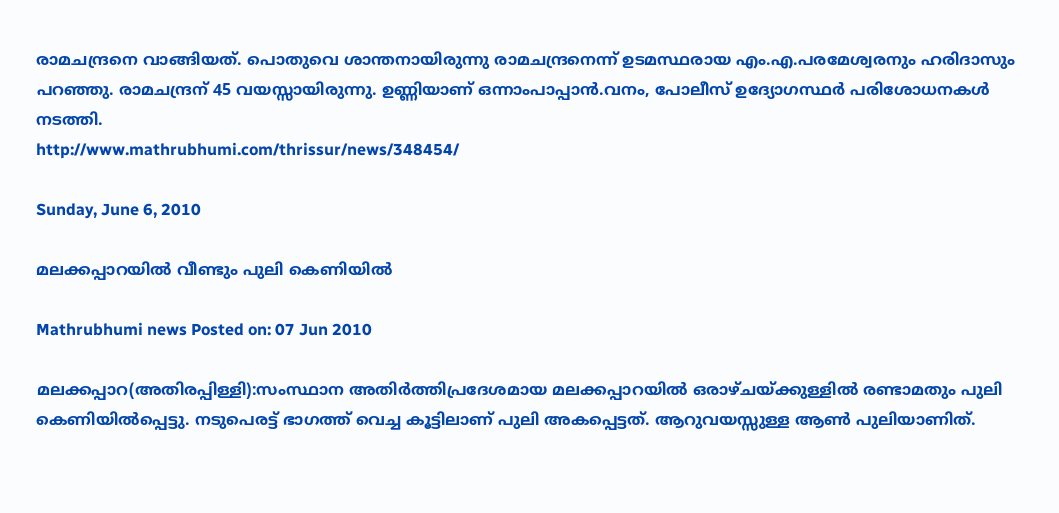രാമചന്ദ്രനെ വാങ്ങിയത്. പൊതുവെ ശാന്തനായിരുന്നു രാമചന്ദ്രനെന്ന് ഉടമസ്ഥരായ എം.എ.പരമേശ്വരനും ഹരിദാസും പറഞ്ഞു. രാമചന്ദ്രന് 45 വയസ്സായിരുന്നു. ഉണ്ണിയാണ് ഒന്നാംപാപ്പാന്‍.വനം, പോലീസ് ഉദ്യോഗസ്ഥര്‍ പരിശോധനകള്‍ നടത്തി.
http://www.mathrubhumi.com/thrissur/news/348454/

Sunday, June 6, 2010

മലക്കപ്പാറയില്‍ വീണ്ടും പുലി കെണിയില്‍

Mathrubhumi news Posted on: 07 Jun 2010

മലക്കപ്പാറ(അതിരപ്പിള്ളി):സംസ്ഥാന അതിര്‍ത്തിപ്രദേശമായ മലക്കപ്പാറയില്‍ ഒരാഴ്ചയ്ക്കുള്ളില്‍ രണ്ടാമതും പുലി കെണിയില്‍പ്പെട്ടു. നടുപെരട്ട് ഭാഗത്ത് വെച്ച കൂട്ടിലാണ് പുലി അകപ്പെട്ടത്. ആറുവയസ്സുള്ള ആണ്‍ പുലിയാണിത്.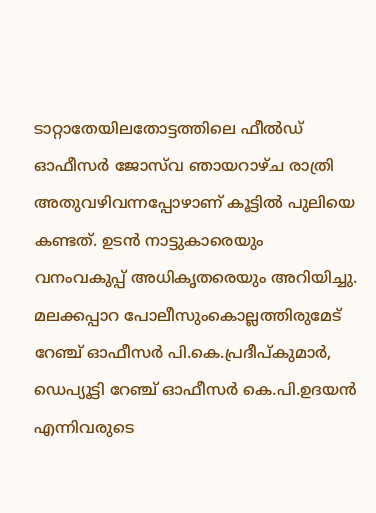ടാറ്റാതേയിലതോട്ടത്തിലെ ഫീല്‍ഡ് ഓഫീസര്‍ ജോസ്‌വ ഞായറാഴ്ച രാത്രി അതുവഴിവന്നപ്പോഴാണ് കൂട്ടില്‍ പുലിയെ കണ്ടത്. ഉടന്‍ നാട്ടുകാരെയും വനംവകുപ്പ് അധികൃതരെയും അറിയിച്ചു. മലക്കപ്പാറ പോലീസുംകൊല്ലത്തിരുമേട് റേഞ്ച് ഓഫീസര്‍ പി.കെ.പ്രദീപ്കുമാര്‍, ഡെപ്യൂട്ടി റേഞ്ച് ഓഫീസര്‍ കെ.പി.ഉദയന്‍ എന്നിവരുടെ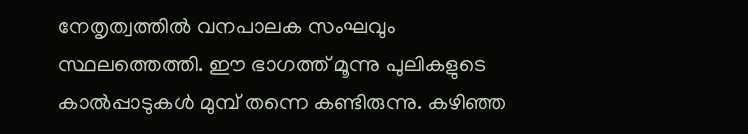നേതൃത്വത്തില്‍ വനപാലക സംഘവും സ്ഥലത്തെത്തി. ഈ ഭാഗത്ത് മൂന്നു പുലികളുടെ കാല്‍പ്പാടുകള്‍ മുമ്പ് തന്നെ കണ്ടിരുന്നു. കഴിഞ്ഞ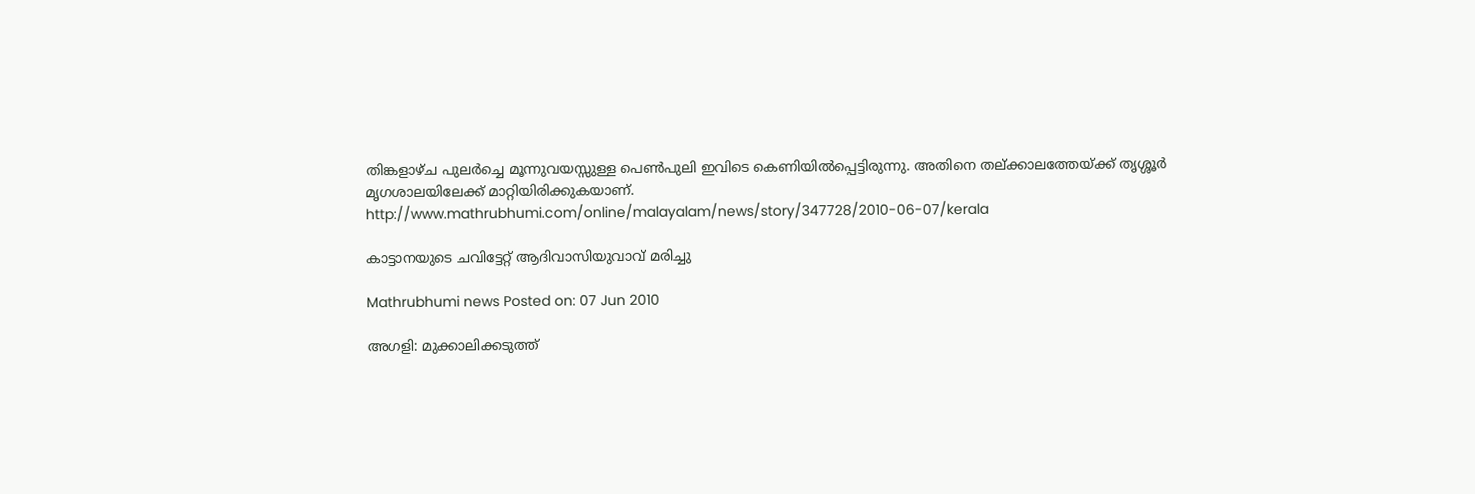തിങ്കളാഴ്ച പുലര്‍ച്ചെ മൂന്നുവയസ്സുള്ള പെണ്‍പുലി ഇവിടെ കെണിയില്‍പ്പെട്ടിരുന്നു. അതിനെ തല്ക്കാലത്തേയ്ക്ക് തൃശ്ശൂര്‍ മൃഗശാലയിലേക്ക് മാറ്റിയിരിക്കുകയാണ്.
http://www.mathrubhumi.com/online/malayalam/news/story/347728/2010-06-07/kerala

കാട്ടാനയുടെ ചവിട്ടേറ്റ് ആദിവാസിയുവാവ് മരിച്ചു

Mathrubhumi news Posted on: 07 Jun 2010

അഗളി: മുക്കാലിക്കടുത്ത്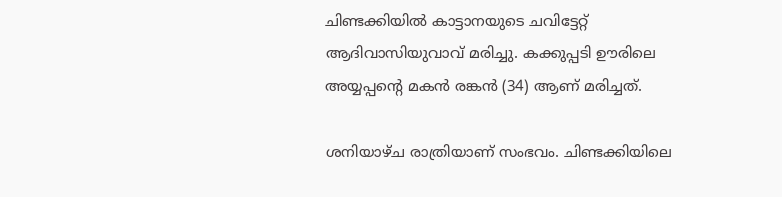ചിണ്ടക്കിയില്‍ കാട്ടാനയുടെ ചവിട്ടേറ്റ് ആദിവാസിയുവാവ് മരിച്ചു. കക്കുപ്പടി ഊരിലെ അയ്യപ്പന്റെ മകന്‍ രങ്കന്‍ (34) ആണ് മരിച്ചത്.

ശനിയാഴ്ച രാത്രിയാണ് സംഭവം. ചിണ്ടക്കിയിലെ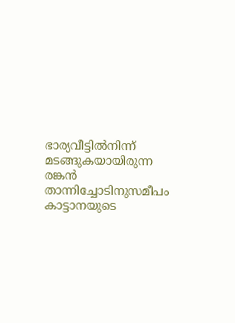ഭാര്യവീട്ടില്‍നിന്ന് മടങ്ങുകയായിരുന്ന രങ്കന്‍ താന്നിച്ചോടിനുസമീപം കാട്ടാനയുടെ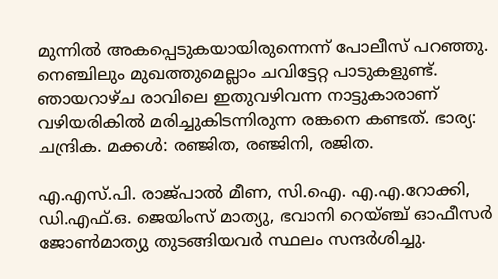മുന്നില്‍ അകപ്പെടുകയായിരുന്നെന്ന് പോലീസ് പറഞ്ഞു. നെഞ്ചിലും മുഖത്തുമെല്ലാം ചവിട്ടേറ്റ പാടുകളുണ്ട്. ഞായറാഴ്ച രാവിലെ ഇതുവഴിവന്ന നാട്ടുകാരാണ് വഴിയരികില്‍ മരിച്ചുകിടന്നിരുന്ന രങ്കനെ കണ്ടത്. ഭാര്യ: ചന്ദ്രിക. മക്കള്‍: രഞ്ജിത, രഞ്ജിനി, രജിത.

എ.എസ്.പി. രാജ്പാല്‍ മീണ, സി.ഐ. എ.എ.റോക്കി, ഡി.എഫ്.ഒ. ജെയിംസ് മാത്യു, ഭവാനി റെയ്ഞ്ച് ഓഫീസര്‍ ജോണ്‍മാത്യു തുടങ്ങിയവര്‍ സ്ഥലം സന്ദര്‍ശിച്ചു.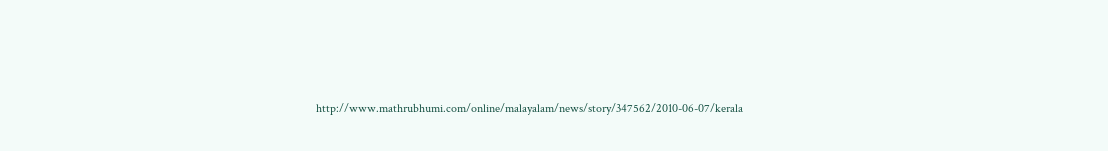http://www.mathrubhumi.com/online/malayalam/news/story/347562/2010-06-07/kerala